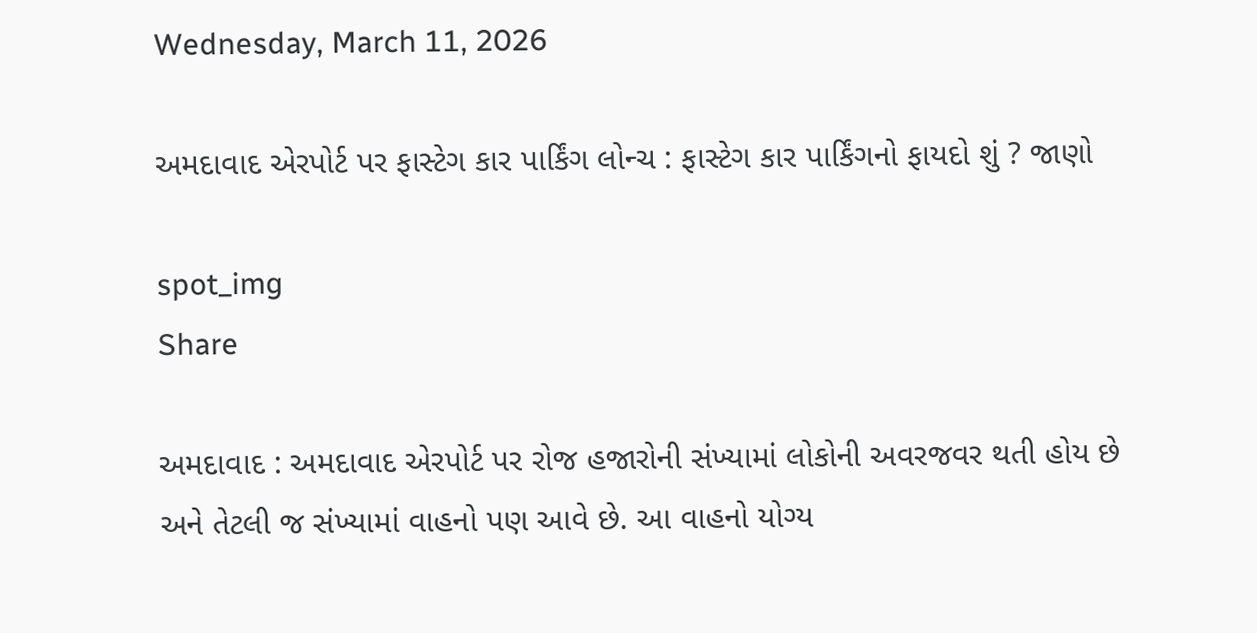Wednesday, March 11, 2026

અમદાવાદ એરપોર્ટ પર ફાસ્ટેગ કાર પાર્કિંગ લોન્ચ : ફાસ્ટેગ કાર પાર્કિંગનો ફાયદો શું ? જાણો

spot_img
Share

અમદાવાદ : અમદાવાદ એરપોર્ટ પર રોજ હજારોની સંખ્યામાં લોકોની અવરજવર થતી હોય છે અને તેટલી જ સંખ્યામાં વાહનો પણ આવે છે. આ વાહનો યોગ્ય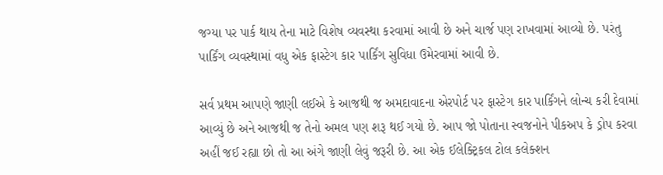જગ્યા પર પાર્ક થાય તેના માટે વિશેષ વ્યવસ્થા કરવામાં આવી છે અને ચાર્જ પણ રાખવામાં આવ્યો છે. પરંતુ પાર્કિંગ વ્યવસ્થામાં વધુ એક ફાસ્ટેગ કાર પાર્કિંગ સુવિધા ઉમેરવામાં આવી છે.

સર્વ પ્રથમ આપણે જાણી લઈએ કે આજથી જ અમદાવાદના એરપોર્ટ પર ફાસ્ટેગ કાર પાર્કિંગને લોન્ચ કરી દેવામાં આવ્યું છે અને આજથી જ તેનો અમલ પણ શરૂ થઈ ગયો છે. આપ જો પોતાના સ્વજનોને પીકઅપ કે ડ્રોપ કરવા અહીં જઈ રહ્યા છો તો આ અંગે જાણી લેવું જરૂરી છે. આ એક ઈલેક્ટ્રિકલ ટોલ કલેક્શન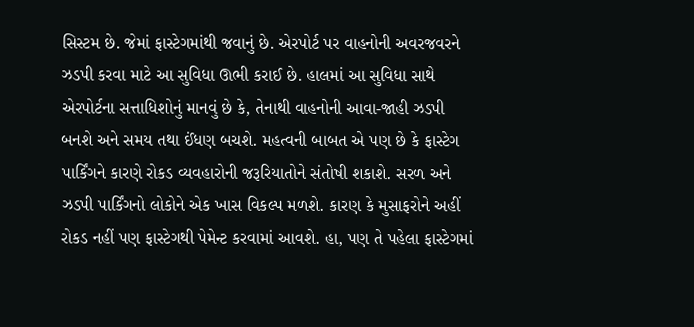સિસ્ટમ છે. જેમાં ફાસ્ટેગમાંથી જવાનું છે. એરપોર્ટ પર વાહનોની અવરજવરને ઝડપી કરવા માટે આ સુવિધા ઊભી કરાઈ છે. હાલમાં આ સુવિધા સાથે એરપોર્ટના સત્તાધિશોનું માનવું છે કે, તેનાથી વાહનોની આવા-જાહી ઝડપી બનશે અને સમય તથા ઈંધણ બચશે. મહત્વની બાબત એ પણ છે કે ફાસ્ટેગ પાર્કિંગને કારણે રોકડ વ્યવહારોની જરૂરિયાતોને સંતોષી શકાશે. સરળ અને ઝડપી પાર્કિંગનો લોકોને એક ખાસ વિકલ્પ મળશે. કારણ કે મુસાફરોને અહીં રોકડ નહીં પણ ફાસ્ટેગથી પેમેન્ટ કરવામાં આવશે. હા, પણ તે પહેલા ફાસ્ટેગમાં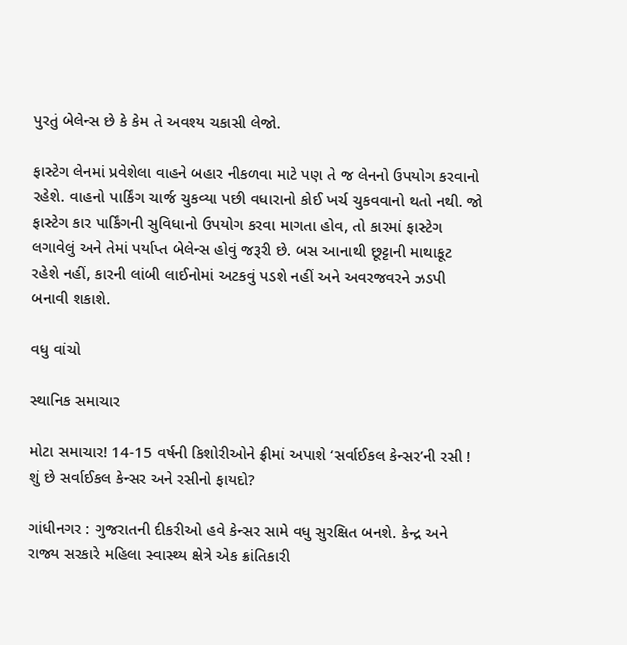પુરતું બેલેન્સ છે કે કેમ તે અવશ્ય ચકાસી લેજો.

ફાસ્ટેગ લેનમાં પ્રવેશેલા વાહને બહાર નીકળવા માટે પણ તે જ લેનનો ઉપયોગ કરવાનો રહેશે. વાહનો પાર્કિંગ ચાર્જ ચુકવ્યા પછી વધારાનો કોઈ ખર્ચ ચુકવવાનો થતો નથી. જો ફાસ્ટેગ કાર પાર્કિંગની સુવિધાનો ઉપયોગ કરવા માગતા હોવ, તો કારમાં ફાસ્ટેગ લગાવેલું અને તેમાં પર્યાપ્ત બેલેન્સ હોવું જરૂરી છે. બસ આનાથી છૂટ્ટાની માથાકૂટ રહેશે નહીં, કારની લાંબી લાઈનોમાં અટકવું પડશે નહીં અને અવરજવરને ઝડપી બનાવી શકાશે.

વધુ વાંચો

સ્થાનિક સમાચાર

મોટા સમાચાર! 14-15 વર્ષની કિશોરીઓને ફ્રીમાં અપાશે ‘સર્વાઈકલ કેન્સર’ની રસી ! શું છે સર્વાઈકલ કેન્સર અને રસીનો ફાયદો?

ગાંધીનગર : ગુજરાતની દીકરીઓ હવે કેન્સર સામે વધુ સુરક્ષિત બનશે. કેન્દ્ર અને રાજ્ય સરકારે મહિલા સ્વાસ્થ્ય ક્ષેત્રે એક ક્રાંતિકારી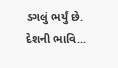ડગલું ભર્યું છે. દેશની ભાવિ...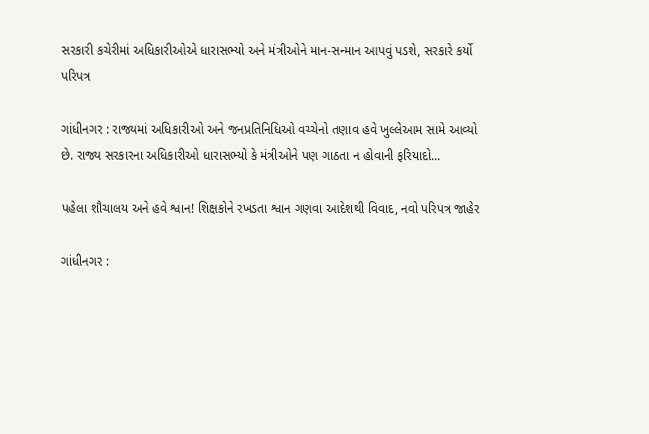સરકારી કચેરીમાં અધિકારીઓએ ધારાસભ્યો અને મંત્રીઓને માન-સન્માન આપવું પડશે, સરકારે કર્યો પરિપત્ર

ગાંધીનગર : રાજ્યમાં અધિકારીઓ અને જનપ્રતિનિધિઓ વચ્ચેનો તણાવ હવે ખુલ્લેઆમ સામે આવ્યો છે. રાજ્ય સરકારના અધિકારીઓ ધારાસભ્યો કે મંત્રીઓને પણ ગાઠતા ન હોવાની ફરિયાદો...

પહેલા શૌચાલય અને હવે શ્વાન! શિક્ષકોને રખડતા શ્વાન ગણવા આદેશથી વિવાદ, નવો પરિપત્ર જાહેર

ગાંધીનગર :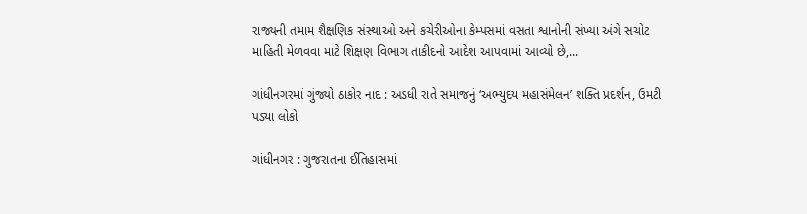રાજ્યની તમામ શૈક્ષણિક સંસ્થાઓ અને કચેરીઓના કેમ્પસમાં વસતા શ્વાનોની સંખ્યા અંગે સચોટ માહિતી મેળવવા માટે શિક્ષણ વિભાગ તાકીદનો આદેશ આપવામાં આવ્યો છે,...

ગાંધીનગરમાં ગુંજ્યો ઠાકોર નાદ : અડધી રાતે સમાજનું ‘અભ્યુદય મહાસંમેલન’ શક્તિ પ્રદર્શન, ઉમટી પડ્યા લોકો

ગાંધીનગર : ગુજરાતના ઈતિહાસમાં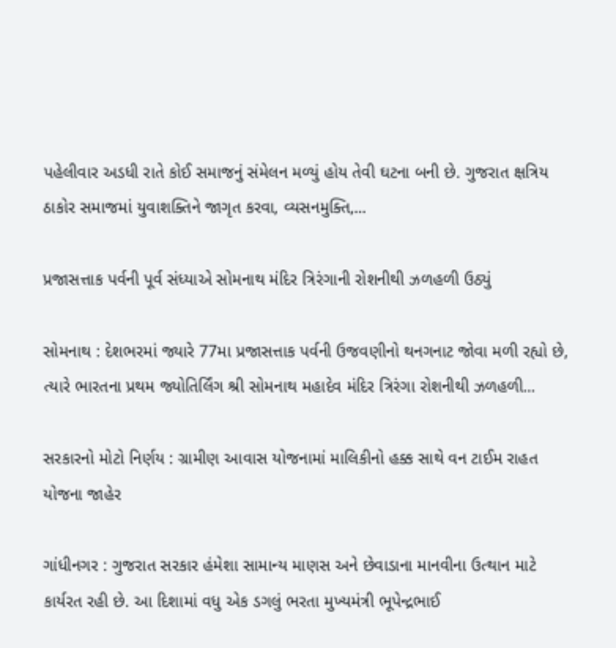પહેલીવાર અડધી રાતે કોઈ સમાજનું સંમેલન મળ્યું હોય તેવી ઘટના બની છે. ગુજરાત ક્ષત્રિય ઠાકોર સમાજમાં યુવાશક્તિને જાગૃત કરવા, વ્યસનમુક્તિ,...

પ્રજાસત્તાક પર્વની પૂર્વ સંધ્યાએ સોમનાથ મંદિર ત્રિરંગાની રોશનીથી ઝળહળી ઉઠ્યું

સોમનાથ : દેશભરમાં જ્યારે 77મા પ્રજાસત્તાક પર્વની ઉજવણીનો થનગનાટ જોવા મળી રહ્યો છે, ત્યારે ભારતના પ્રથમ જ્યોતિર્લિંગ શ્રી સોમનાથ મહાદેવ મંદિર ત્રિરંગા રોશનીથી ઝળહળી...

સરકારનો મોટો નિર્ણય : ગ્રામીણ આવાસ યોજનામાં માલિકીનો હક્ક સાથે વન ટાઈમ રાહત યોજના જાહેર

ગાંધીનગર : ગુજરાત સરકાર હંમેશા સામાન્ય માણસ અને છેવાડાના માનવીના ઉત્થાન માટે કાર્યરત રહી છે. આ દિશામાં વધુ એક ડગલું ભરતા મુખ્યમંત્રી ભૂપેન્દ્રભાઈ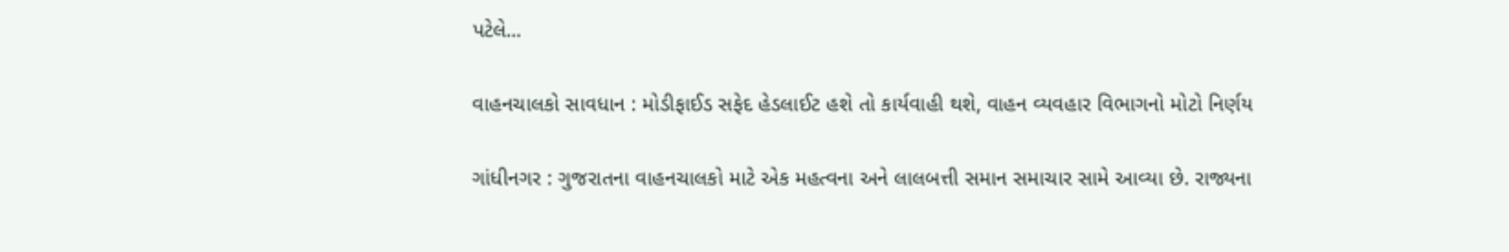પટેલે...

વાહનચાલકો સાવધાન : મોડીફાઈડ સફેદ હેડલાઈટ હશે તો કાર્યવાહી થશે, વાહન વ્યવહાર વિભાગનો મોટો નિર્ણય

ગાંધીનગર : ગુજરાતના વાહનચાલકો માટે એક મહત્વના અને લાલબત્તી સમાન સમાચાર સામે આવ્યા છે. રાજ્યના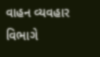વાહન વ્યવહાર વિભાગે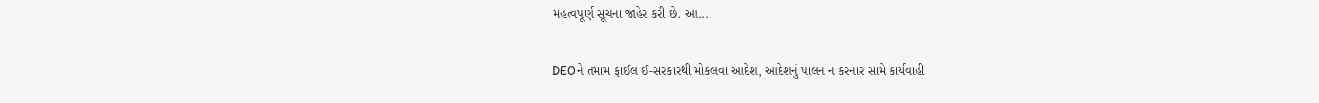મહત્વપૂર્ણ સૂચના જાહેર કરી છે. આ...

DEOને તમામ ફાઈલ ઈ-સરકારથી મોકલવા આદેશ, આદેશનું પાલન ન કરનાર સામે કાર્યવાહી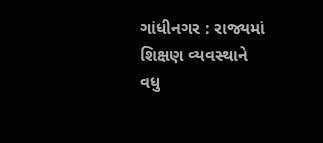ગાંધીનગર : રાજ્યમાં શિક્ષણ વ્યવસ્થાને વધુ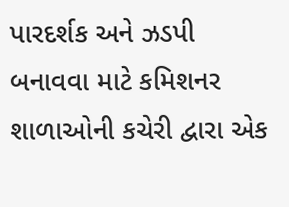પારદર્શક અને ઝડપી બનાવવા માટે કમિશનર શાળાઓની કચેરી દ્વારા એક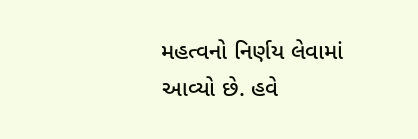મહત્વનો નિર્ણય લેવામાં આવ્યો છે. હવે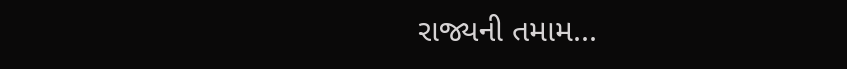રાજ્યની તમામ...